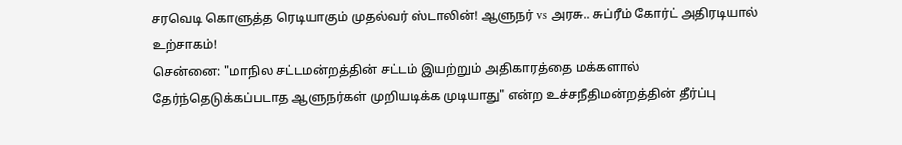சரவெடி கொளுத்த ரெடியாகும் முதல்வர் ஸ்டாலின்! ஆளுநர் vs அரசு.. சுப்ரீம் கோர்ட் அதிரடியால் உற்சாகம்!
சென்னை: "மாநில சட்டமன்றத்தின் சட்டம் இயற்றும் அதிகாரத்தை மக்களால் தேர்ந்தெடுக்கப்படாத ஆளுநர்கள் முறியடிக்க முடியாது" என்ற உச்சநீதிமன்றத்தின் தீர்ப்பு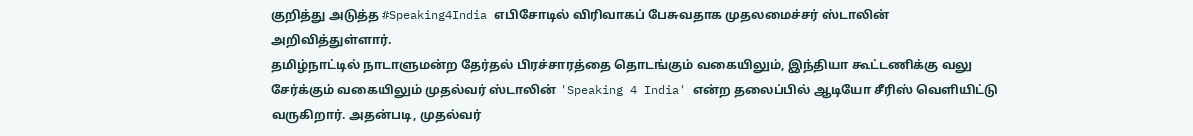குறித்து அடுத்த #Speaking4India எபிசோடில் விரிவாகப் பேசுவதாக முதலமைச்சர் ஸ்டாலின் அறிவித்துள்ளார்.
தமிழ்நாட்டில் நாடாளுமன்ற தேர்தல் பிரச்சாரத்தை தொடங்கும் வகையிலும், இந்தியா கூட்டணிக்கு வலு சேர்க்கும் வகையிலும் முதல்வர் ஸ்டாலின் 'Speaking 4 India' என்ற தலைப்பில் ஆடியோ சீரிஸ் வெளியிட்டு வருகிறார். அதன்படி, முதல்வர்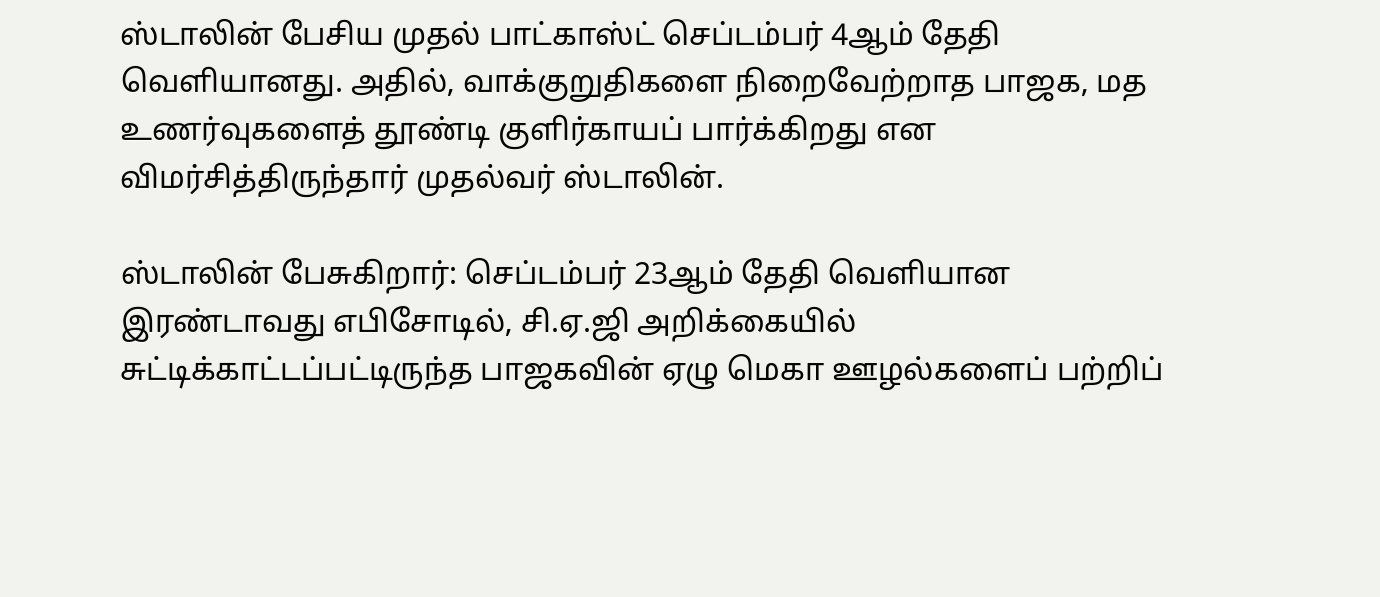ஸ்டாலின் பேசிய முதல் பாட்காஸ்ட் செப்டம்பர் 4ஆம் தேதி வெளியானது. அதில், வாக்குறுதிகளை நிறைவேற்றாத பாஜக, மத உணர்வுகளைத் தூண்டி குளிர்காயப் பார்க்கிறது என விமர்சித்திருந்தார் முதல்வர் ஸ்டாலின்.

ஸ்டாலின் பேசுகிறார்: செப்டம்பர் 23ஆம் தேதி வெளியான இரண்டாவது எபிசோடில், சி.ஏ.ஜி அறிக்கையில் சுட்டிக்காட்டப்பட்டிருந்த பாஜகவின் ஏழு மெகா ஊழல்களைப் பற்றிப்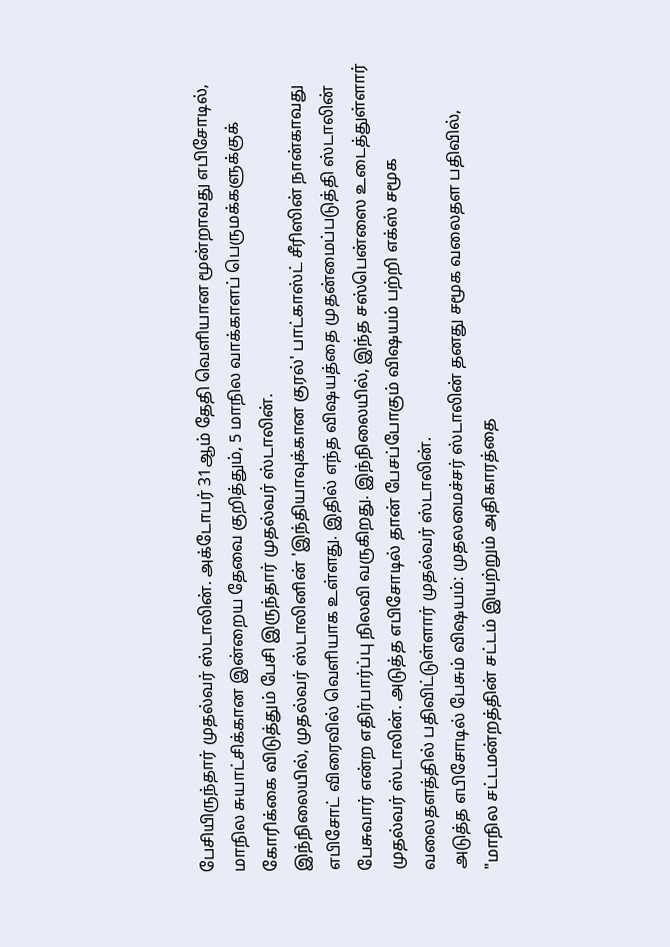பேசியிருந்தார் முதல்வர் ஸ்டாலின். அக்டோபர் 31ஆம் தேதி வெளியான மூன்றாவது எபிசோடில், மாநில சுயாட்சிக்கான இன்றைய தேவை குறித்தும், 5 மாநில வாக்காளப் பெருமக்களுக்குக் கோரிக்கை விடுத்தும் பேசி இருந்தார் முதல்வர் ஸ்டாலின்.
இந்நிலையில், முதல்வர் ஸ்டாலினின் 'இந்தியாவுக்கான குரல்' பாட்காஸ்ட் சீரிஸின் நான்காவது எபிசோட் விரைவில் வெளியாக உள்ளது. இதில் எந்த விஷயத்தை முதன்மைப்படுத்தி ஸ்டாலின் பேசுவார் என்ற எதிர்பார்ப்பு நிலவி வருகிறது. இந்நிலையில், இந்த சஸ்பென்ஸை உடைத்துள்ளார் முதல்வர் ஸ்டாலின். அடுத்த எபிசோடில் தான் பேசப்போகும் விஷயம் பற்றி எக்ஸ் சமூக வலைதளத்தில் பதிவிட்டுள்ளார் முதல்வர் ஸ்டாலின்.
அடுத்த எபிசோடில் பேசும் விஷயம்: முதலமைச்சர் ஸ்டாலின் தனது சமூக வலைதள பதிவில், "மாநில சட்டமன்றத்தின் சட்டம் இயற்றும் அதிகாரத்தை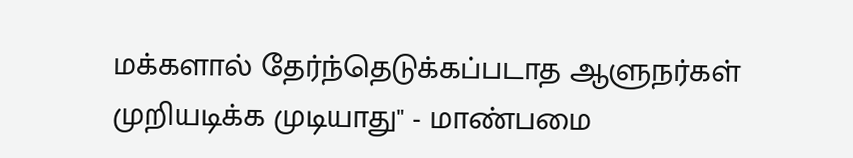மக்களால் தேர்ந்தெடுக்கப்படாத ஆளுநர்கள் முறியடிக்க முடியாது" - மாண்பமை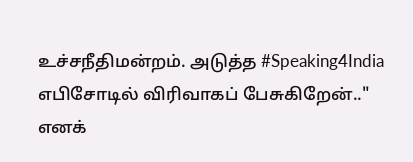உச்சநீதிமன்றம். அடுத்த #Speaking4India எபிசோடில் விரிவாகப் பேசுகிறேன்.." எனக்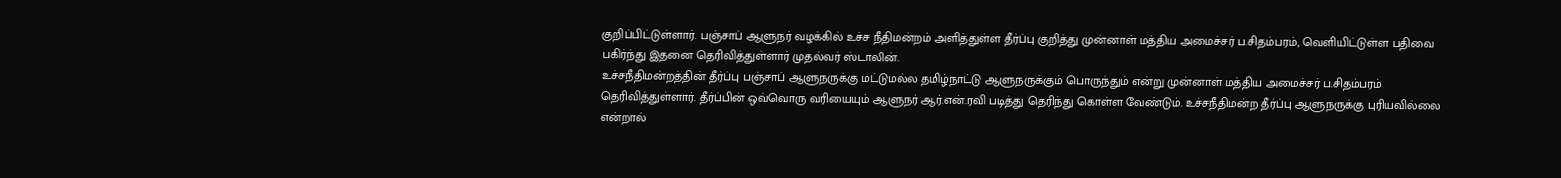குறிப்பிட்டுள்ளார். பஞ்சாப் ஆளுநர் வழக்கில் உச்ச நீதிமன்றம் அளித்துள்ள தீர்ப்பு குறித்து முன்னாள் மத்திய அமைச்சர் ப.சிதம்பரம், வெளியிட்டுள்ள பதிவை பகிர்ந்து இதனை தெரிவித்துள்ளார் முதல்வர் ஸ்டாலின்.
உச்சநீதிமன்றத்தின் தீர்ப்பு பஞ்சாப் ஆளுநருக்கு மட்டுமல்ல தமிழ்நாட்டு ஆளுநருக்கும் பொருந்தும் என்று முன்னாள் மத்திய அமைச்சர் ப.சிதம்பரம் தெரிவித்துள்ளார். தீர்ப்பின் ஒவ்வொரு வரியையும் ஆளுநர் ஆர்.என்.ரவி படித்து தெரிந்து கொள்ள வேண்டும். உச்சநீதிமன்ற தீர்ப்பு ஆளுநருக்கு புரியவில்லை என்றால்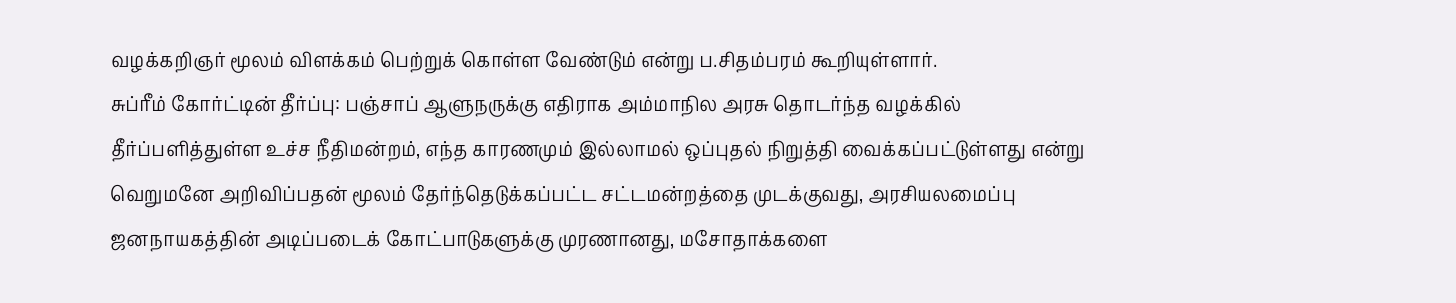வழக்கறிஞர் மூலம் விளக்கம் பெற்றுக் கொள்ள வேண்டும் என்று ப.சிதம்பரம் கூறியுள்ளார்.
சுப்ரீம் கோர்ட்டின் தீர்ப்பு: பஞ்சாப் ஆளுநருக்கு எதிராக அம்மாநில அரசு தொடர்ந்த வழக்கில் தீர்ப்பளித்துள்ள உச்ச நீதிமன்றம், எந்த காரணமும் இல்லாமல் ஒப்புதல் நிறுத்தி வைக்கப்பட்டுள்ளது என்று வெறுமனே அறிவிப்பதன் மூலம் தேர்ந்தெடுக்கப்பட்ட சட்டமன்றத்தை முடக்குவது, அரசியலமைப்பு ஜனநாயகத்தின் அடிப்படைக் கோட்பாடுகளுக்கு முரணானது, மசோதாக்களை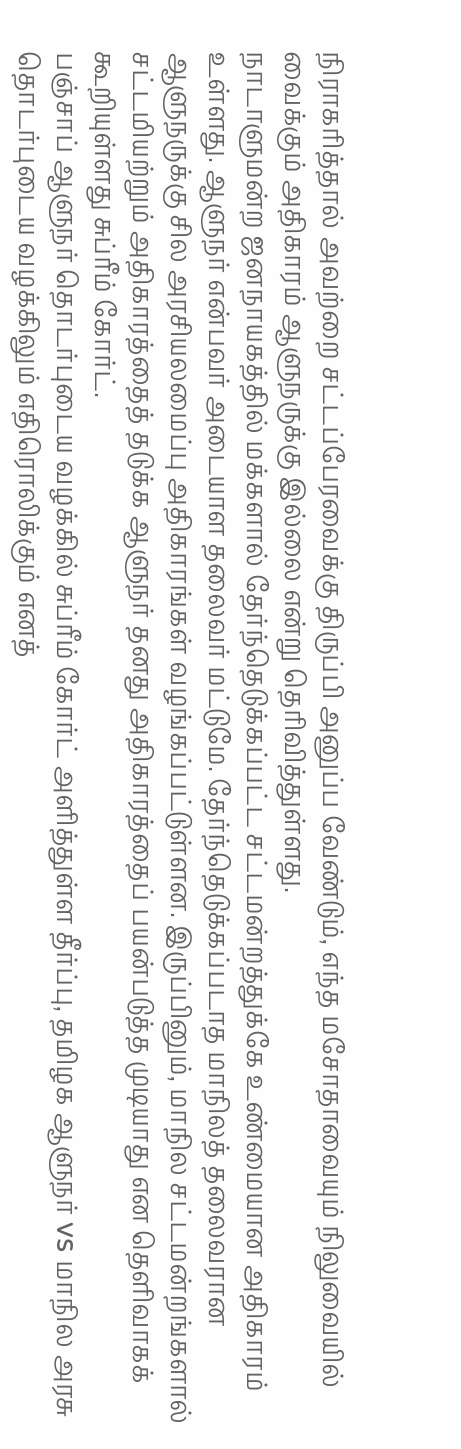நிராகரித்தால் அவற்றை சட்டப்பேரவைக்கு திருப்பி அனுப்ப வேண்டும், எந்த மசோதாவையும் நிலுவையில் வைக்கும் அதிகாரம் ஆளுநருக்கு இல்லை என்று தெரிவித்துள்ளது.
நாடாளுமன்ற ஜனநாயகத்தில் மக்களால் தேர்ந்தெடுக்கப்பட்ட சட்டமன்றத்துக்கே உண்மையான அதிகாரம் உள்ளது. ஆளுநர் என்பவர் அடையாள தலைவர் மட்டுமே. தேர்ந்தெடுக்கப்படாத மாநிலத் தலைவரான ஆளுநருக்கு சில அரசியலமைப்பு அதிகாரங்கள் வழங்கப்பட்டுள்ளன. இருப்பினும், மாநில சட்டமன்றங்களால் சட்டமியற்றும் அதிகாரத்தைத் தடுக்க ஆளுநர் தனது அதிகாரத்தைப் பயன்படுத்த முடியாது என தெளிவாகக் கூறியுள்ளது சுப்ரீம் கோர்ட்.
பஞ்சாப் ஆளுநர் தொடர்புடைய வழக்கில் சுப்ரீம் கோர்ட் அளித்துள்ள தீர்ப்பு, தமிழக ஆளுநர் vs மாநில அரசு தொடர்புடைய வழக்கிலும் எதிரொலிக்கும் எனத்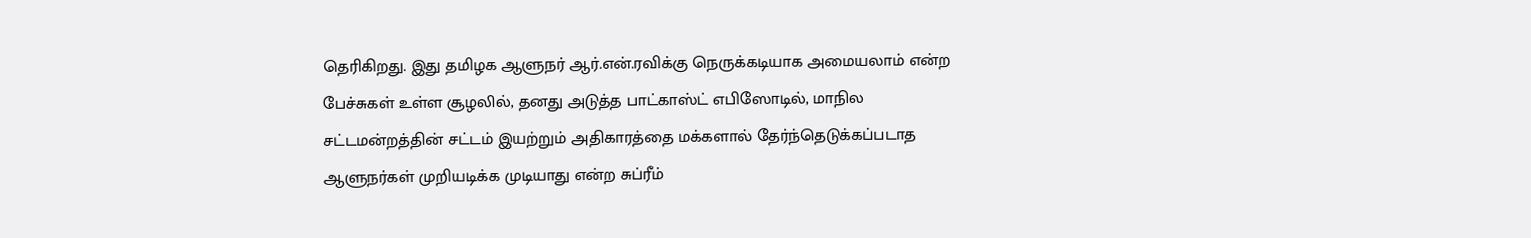தெரிகிறது. இது தமிழக ஆளுநர் ஆர்.என்.ரவிக்கு நெருக்கடியாக அமையலாம் என்ற பேச்சுகள் உள்ள சூழலில், தனது அடுத்த பாட்காஸ்ட் எபிஸோடில், மாநில சட்டமன்றத்தின் சட்டம் இயற்றும் அதிகாரத்தை மக்களால் தேர்ந்தெடுக்கப்படாத ஆளுநர்கள் முறியடிக்க முடியாது என்ற சுப்ரீம்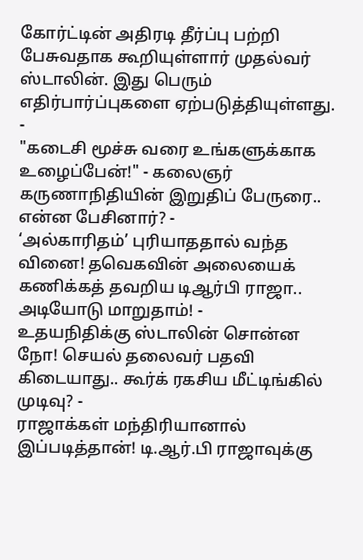கோர்ட்டின் அதிரடி தீர்ப்பு பற்றி பேசுவதாக கூறியுள்ளார் முதல்வர் ஸ்டாலின். இது பெரும் எதிர்பார்ப்புகளை ஏற்படுத்தியுள்ளது.
-
"கடைசி மூச்சு வரை உங்களுக்காக உழைப்பேன்!" - கலைஞர் கருணாநிதியின் இறுதிப் பேருரை.. என்ன பேசினார்? -
‘அல்காரிதம்’ புரியாததால் வந்த வினை! தவெகவின் அலையைக் கணிக்கத் தவறிய டிஆர்பி ராஜா.. அடியோடு மாறுதாம்! -
உதயநிதிக்கு ஸ்டாலின் சொன்ன நோ! செயல் தலைவர் பதவி கிடையாது.. கூர்க் ரகசிய மீட்டிங்கில் முடிவு? -
ராஜாக்கள் மந்திரியானால் இப்படித்தான்! டி.ஆர்.பி ராஜாவுக்கு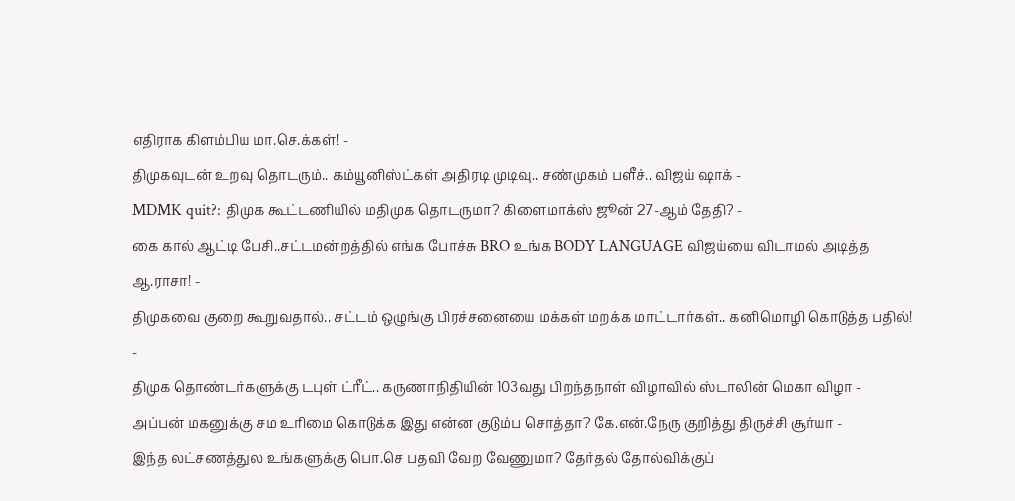எதிராக கிளம்பிய மா.செ.க்கள்! -
திமுகவுடன் உறவு தொடரும்.. கம்யூனிஸ்ட்கள் அதிரடி முடிவு.. சண்முகம் பளீச்.. விஜய் ஷாக் -
MDMK quit?: திமுக கூட்டணியில் மதிமுக தொடருமா? கிளைமாக்ஸ் ஜூன் 27-ஆம் தேதி? -
கை கால் ஆட்டி பேசி..சட்டமன்றத்தில் எங்க போச்சு BRO உங்க BODY LANGUAGE விஜய்யை விடாமல் அடித்த ஆ.ராசா! -
திமுகவை குறை கூறுவதால்.. சட்டம் ஒழுங்கு பிரச்சனையை மக்கள் மறக்க மாட்டார்கள்.. கனிமொழி கொடுத்த பதில்! -
திமுக தொண்டர்களுக்கு டபுள் ட்ரீட்.. கருணாநிதியின் 103வது பிறந்தநாள் விழாவில் ஸ்டாலின் மெகா விழா -
அப்பன் மகனுக்கு சம உரிமை கொடுக்க இது என்ன குடும்ப சொத்தா? கே.என்.நேரு குறித்து திருச்சி சூர்யா -
இந்த லட்சணத்துல உங்களுக்கு பொ.செ பதவி வேற வேணுமா? தேர்தல் தோல்விக்குப்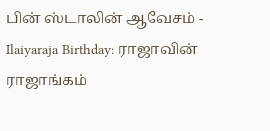பின் ஸ்டாலின் ஆவேசம் -
Ilaiyaraja Birthday: ராஜாவின் ராஜாங்கம்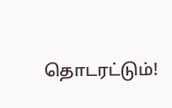தொடரட்டும்!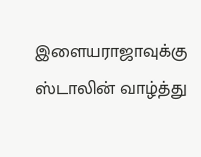இளையராஜாவுக்கு ஸ்டாலின் வாழ்த்து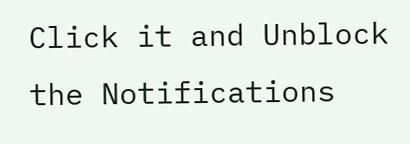Click it and Unblock the Notifications